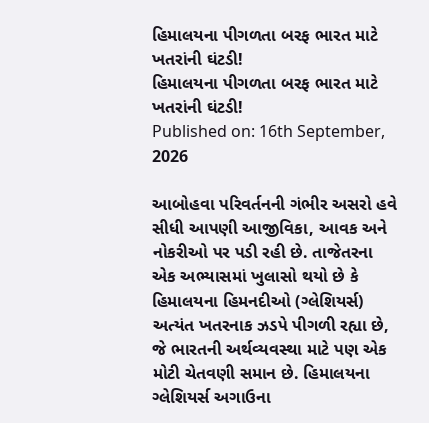હિમાલયના પીગળતા બરફ ભારત માટે ખતરાંની ઘંટડી!
હિમાલયના પીગળતા બરફ ભારત માટે ખતરાંની ઘંટડી!
Published on: 16th September, 2026

આબોહવા પરિવર્તનની ગંભીર અસરો હવે સીધી આપણી આજીવિકા, આવક અને નોકરીઓ પર પડી રહી છે. તાજેતરના એક અભ્યાસમાં ખુલાસો થયો છે કે હિમાલયના હિમનદીઓ (ગ્લેશિયર્સ) અત્યંત ખતરનાક ઝડપે પીગળી રહ્યા છે, જે ભારતની અર્થવ્યવસ્થા માટે પણ એક મોટી ચેતવણી સમાન છે. હિમાલયના ગ્લેશિયર્સ અગાઉના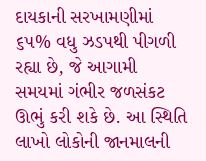દાયકાની સરખામણીમાં ૬૫% વધુ ઝડપથી પીગળી રહ્યા છે, જે આગામી સમયમાં ગંભીર જળસંકટ ઊભું કરી શકે છે. આ સ્થિતિ લાખો લોકોની જાનમાલની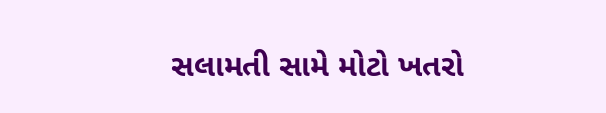સલામતી સામે મોટો ખતરો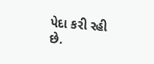પેદા કરી રહી છે.